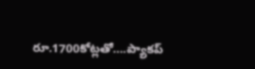రూ.1700కోట్లతో….ప్యాకప్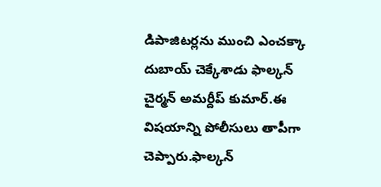డిపాజిటర్లను ముంచి ఎంచక్కా దుబాయ్ చెక్కేశాడు ఫాల్కన్ చైర్మన్ అమర్దీప్ కుమార్.ఈ విషయాన్ని పోలీసులు తాపీగా చెప్పారు.ఫాల్కన్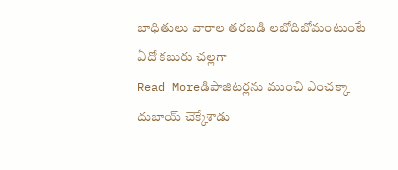బాధితులు వారాల తరబడి లబోదిబోమంటుంటే ఏదో కబురు చల్లగా
Read Moreడిపాజిటర్లను ముంచి ఎంచక్కా దుబాయ్ చెక్కేశాడు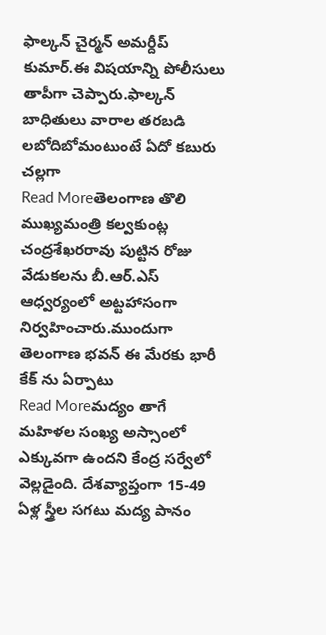ఫాల్కన్ చైర్మన్ అమర్దీప్ కుమార్.ఈ విషయాన్ని పోలీసులు తాపీగా చెప్పారు.ఫాల్కన్ బాధితులు వారాల తరబడి లబోదిబోమంటుంటే ఏదో కబురు చల్లగా
Read Moreతెలంగాణ తొలి ముఖ్యమంత్రి కల్వకుంట్ల చంద్రశేఖరరావు పుట్టిన రోజు వేడుకలను బీ.ఆర్.ఎస్ ఆధ్వర్యంలో అట్టహాసంగా నిర్వహించారు.ముందుగా తెలంగాణ భవన్ ఈ మేరకు భారీ కేక్ ను ఏర్పాటు
Read Moreమద్యం తాగే మహిళల సంఖ్య అస్సాంలో ఎక్కువగా ఉందని కేంద్ర సర్వేలో వెల్లడైంది. దేశవ్యాప్తంగా 15-49 ఏళ్ల స్త్రీల సగటు మద్య పానం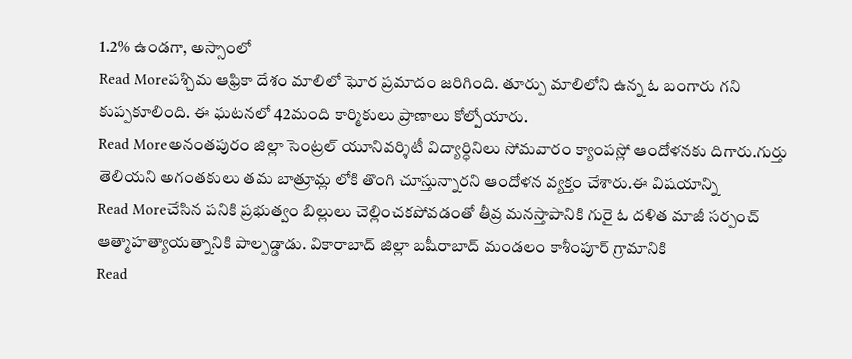1.2% ఉండగా, అస్సాంలో
Read Moreపశ్చిమ ఆఫ్రికా దేశం మాలిలో ఘోర ప్రమాదం జరిగింది. తూర్పు మాలిలోని ఉన్న ఓ బంగారు గని కుప్పకూలింది. ఈ ఘటనలో 42మంది కార్మికులు ప్రాణాలు కోల్పోయారు.
Read Moreఅనంతపురం జిల్లా సెంట్రల్ యూనివర్శిటీ విద్యార్ధినిలు సోమవారం క్యాంపస్లో ఆందోళనకు దిగారు.గుర్తు తెలియని అగంతకులు తమ బాత్రూమ్ల లోకి తొంగి చూస్తున్నారని ఆందోళన వ్యక్తం చేశారు.ఈ విషయాన్ని
Read Moreచేసిన పనికి ప్రభుత్వం బిల్లులు చెల్లించకపోవడంతో తీవ్ర మనస్తాపానికి గురై ఓ దళిత మాజీ సర్పంచ్ ఆత్మాహత్యాయత్నానికి పాల్పడ్డాడు. వికారాబాద్ జిల్లా బషీరాబాద్ మండలం కాశీంపూర్ గ్రామానికి
Read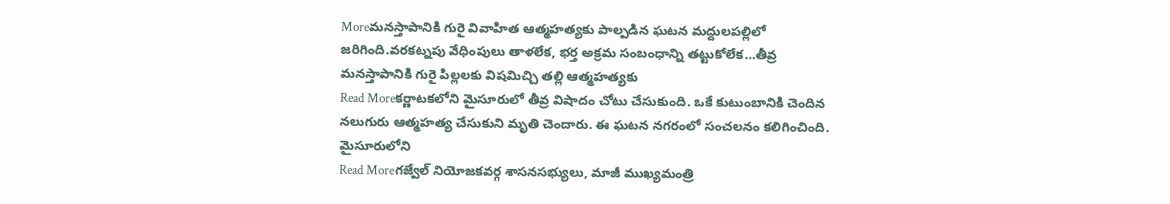Moreమనస్తాపానికి గురై వివాహిత ఆత్మహత్యకు పాల్పడిన ఘటన మద్దులపల్లిలో జరిగింది.వరకట్నపు వేధింపులు తాళలేక, భర్త అక్రమ సంబంధాన్ని తట్టుకోలేక…తీవ్ర మనస్తాపానికి గురై పిల్లలకు విషమిచ్చి తల్లి ఆత్మహత్యకు
Read Moreకర్ణాటకలోని మైసూరులో తీవ్ర విషాదం చోటు చేసుకుంది. ఒకే కుటుంబానికి చెందిన నలుగురు ఆత్మహత్య చేసుకుని మృతి చెందారు. ఈ ఘటన నగరంలో సంచలనం కలిగించింది. మైసూరులోని
Read Moreగజ్వేల్ నియోజకవర్గ శాసనసభ్యులు, మాజీ ముఖ్యమంత్రి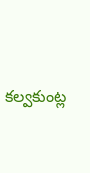కల్వకుంట్ల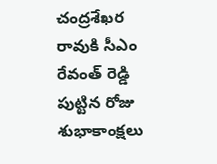చంద్రశేఖర రావుకి సీఎం రేవంత్ రెడ్డి పుట్టిన రోజు శుభాకాంక్షలు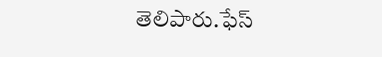తెలిపారు.ఫేస్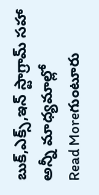బుక్,ఎక్స్,ఇన్ స్టాగ్రామ్ సహా అన్నీ మాధ్యమాల్లో
Read Moreగుంటూరు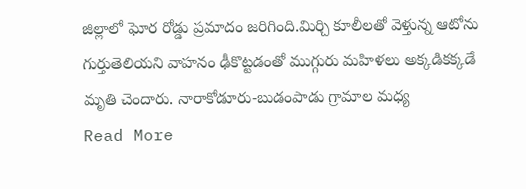జిల్లాలో ఘోర రోడ్డు ప్రమాదం జరిగింది.మిర్చి కూలీలతో వెళ్తున్న ఆటోను గుర్తుతెలియని వాహనం ఢీకొట్టడంతో ముగ్గురు మహిళలు అక్కడికక్కడే మృతి చెందారు. నారాకోడూరు-బుడంపాడు గ్రామాల మధ్య
Read More